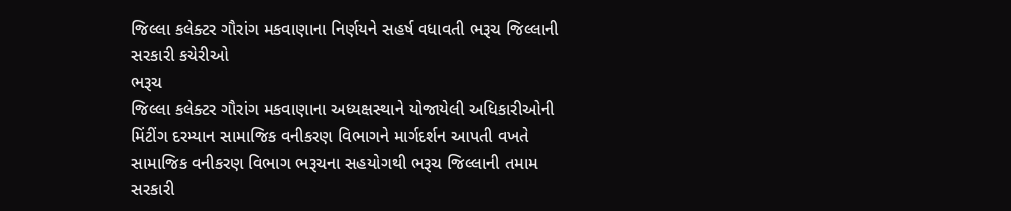જિલ્લા કલેક્ટર ગૌરાંગ મકવાણાના નિર્ણયને સહર્ષ વધાવતી ભરૂચ જિલ્લાની સરકારી કચેરીઓ
ભરૂચ
જિલ્લા કલેક્ટર ગૌરાંગ મકવાણાના અધ્યક્ષસ્થાને યોજાયેલી અધિકારીઓની મિંટીંગ દરમ્યાન સામાજિક વનીકરણ વિભાગને માર્ગદર્શન આપતી વખતે સામાજિક વનીકરણ વિભાગ ભરૂચના સહયોગથી ભરૂચ જિલ્લાની તમામ સરકારી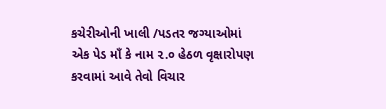કચેરીઓની ખાલી /પડતર જગ્યાઓમાં એક પેડ માઁ કે નામ ૨.૦ હેઠળ વૃક્ષારોપણ કરવામાં આવે તેવો વિચાર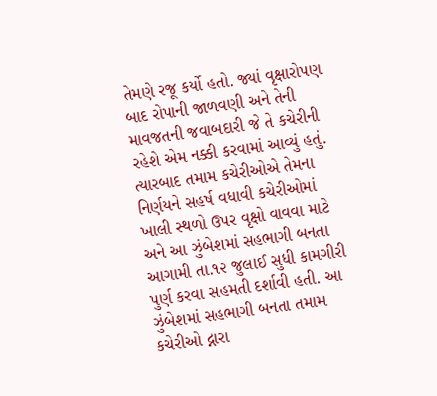તેમણે રજૂ કર્યો હતો. જ્યાં વૃક્ષારોપણ બાદ રોપાની જાળવણી અને તેની માવજતની જવાબદારી જે તે કચેરીની રહેશે એમ નક્કી કરવામાં આવ્યું હતું. ત્યારબાદ તમામ કચેરીઓએ તેમના નિર્ણયને સહર્ષ વધાવી કચેરીઓમાં ખાલી સ્થળો ઉપર વૃક્ષો વાવવા માટે અને આ ઝુંબેશમાં સહભાગી બનતા આગામી તા.૧૨ જુલાઈ સુધી કામગીરી પુર્ણ કરવા સહમતી દર્શાવી હતી. આ ઝુંબેશમાં સહભાગી બનતા તમામ કચેરીઓ દ્નારા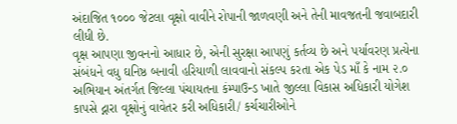અંદાજિત ૧૦૦૦ જેટલા વૃક્ષો વાવીને રોપાની જાળવણી અને તેની માવજતની જવાબદારી લીધી છે.
વૃક્ષ આપણા જીવનનો આધાર છે, એની સુરક્ષા આપણું કર્તવ્ય છે અને પર્યાવરણ પ્રત્યેના સંબંધને વધુ ઘનિષ્ઠ બનાવી હરિયાળી લાવવાનો સંકલ્પ કરતા એક પેડ માઁ કે નામ ૨.૦ અભિયાન અંતર્ગત જિલ્લા પંચાયતના કંમ્પાઉન્ડ ખાતે જીલ્લા વિકાસ અધિકારી યોગેશ કાપસે દ્નારા વૃક્ષોનું વાવેતર કરી અધિકારી/ કર્ચચારીઓને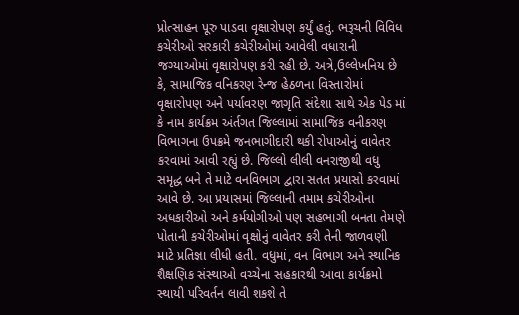પ્રોત્સાહન પૂરુ પાડવા વૃક્ષારોપણ કર્યું હતું. ભરૂચની વિવિધ કચેરીઓ સરકારી કચેરીઓમાં આવેલી વધારાની જગ્યાઓમાં વૃક્ષારોપણ કરી રહી છે. અત્રે,ઉલ્લેખનિય છે કે, સામાજિક વનિકરણ રેન્જ હેઠળના વિસ્તારોમાં વૃક્ષારોપણ અને પર્યાવરણ જાગૃતિ સંદેશા સાથે એક પેડ માં કે નામ કાર્યક્રમ અંર્તગત જિલ્લામાં સામાજિક વનીકરણ વિભાગના ઉપક્રમે જનભાગીદારી થકી રોપાઓનું વાવેતર કરવામાં આવી રહ્યું છે. જિલ્લો લીલી વનરાજીથી વધુ સમૃદ્ધ બને તે માટે વનવિભાગ દ્વારા સતત પ્રયાસો કરવામાં આવે છે. આ પ્રયાસમાં જિલ્લાની તમામ કચેરીઓના અધકારીઓ અને કર્મયોગીઓ પણ સહભાગી બનતા તેમણે પોતાની કચેરીઓમાં વૃક્ષોનું વાવેતર કરી તેની જાળવણી માટે પ્રતિજ્ઞા લીધી હતી. વધુમાં, વન વિભાગ અને સ્થાનિક શૈક્ષણિક સંસ્થાઓ વચ્ચેના સહકારથી આવા કાર્યક્રમો સ્થાયી પરિવર્તન લાવી શકશે તે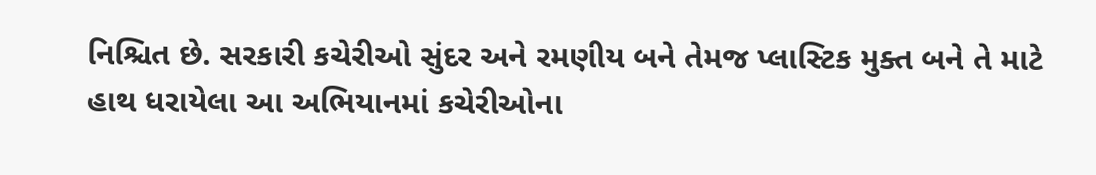નિશ્ચિત છે. સરકારી કચેરીઓ સુંદર અને રમણીય બને તેમજ પ્લાસ્ટિક મુક્ત બને તે માટે હાથ ધરાયેલા આ અભિયાનમાં કચેરીઓના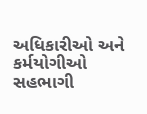અધિકારીઓ અને કર્મયોગીઓ સહભાગી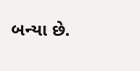બન્યા છે.